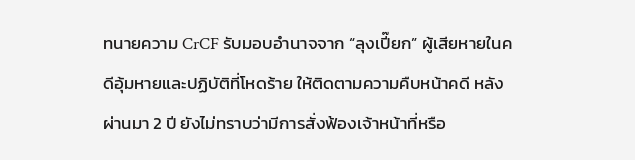ทนายความ CrCF รับมอบอำนาจจาก “ลุงเปี๊ยก” ผู้เสียหายในคดีอุ้มหายและปฏิบัติที่โหดร้าย ให้ติดตามความคืบหน้าคดี หลังผ่านมา 2 ปี ยังไม่ทราบว่ามีการสั่งฟ้องเจ้าหน้าที่หรือ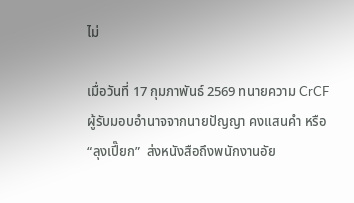ไม่

เมื่อวันที่ 17 กุมภาพันธ์ 2569 ทนายความ CrCF ผู้รับมอบอำนาจจากนายปัญญา คงแสนคำ หรือ “ลุงเปี๊ยก”  ส่งหนังสือถึงพนักงานอัย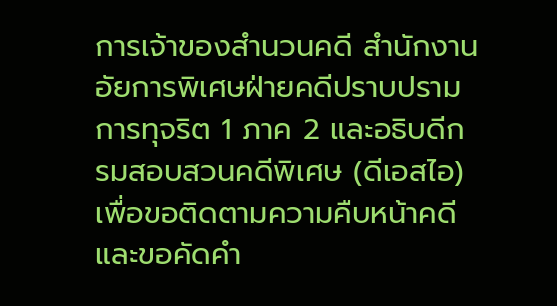การเจ้าของสำนวนคดี สำนักงานอัยการพิเศษฝ่ายคดีปราบปรามการทุจริต 1 ภาค 2 และอธิบดีกรมสอบสวนคดีพิเศษ (ดีเอสไอ) เพื่อขอติดตามความคืบหน้าคดีและขอคัดคำ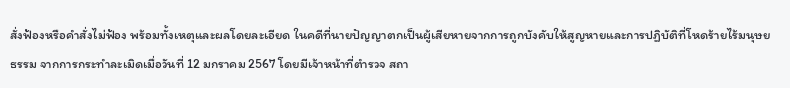สั่งฟ้องหรือคำสั่งไม่ฟ้อง พร้อมทั้งเหตุและผลโดยละเอียด ในคดีที่นายปัญญาตกเป็นผู้เสียหายจากการถูกบังคับให้สูญหายและการปฏิบัติที่โหดร้ายไร้มนุษยธรรม จากการกระทำละเมิดเมื่อวันที่ 12 มกราคม 2567 โดยมีเจ้าหน้าที่ตำรวจ สถา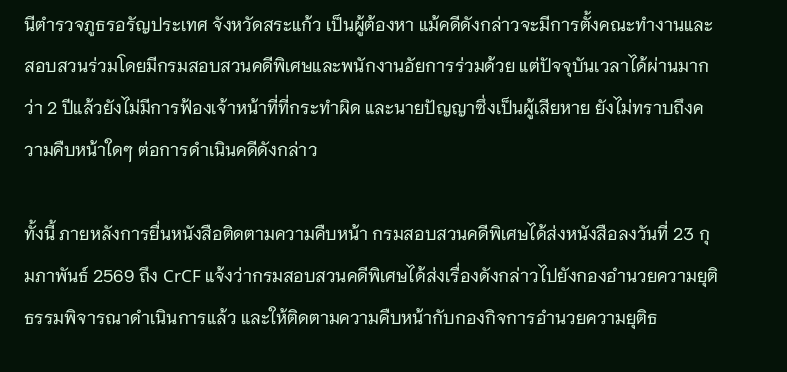นีตำรวจภูธรอรัญประเทศ จังหวัดสระแก้ว เป็นผู้ต้องหา แม้คดีดังกล่าวจะมีการตั้งคณะทำงานและสอบสวนร่วมโดยมีกรมสอบสวนคดีพิเศษและพนักงานอัยการร่วมด้วย แต่ปัจจุบันเวลาได้ผ่านมากว่า 2 ปีแล้วยังไม่มีการฟ้องเจ้าหน้าที่ที่กระทำผิด และนายปัญญาซึ่งเป็นผู้เสียหาย ยังไม่ทราบถึงความคืบหน้าใดๆ ต่อการดำเนินคดีดังกล่าว

ทั้งนี้ ภายหลังการยื่นหนังสือติดตามความคืบหน้า กรมสอบสวนคดีพิเศษได้ส่งหนังสือลงวันที่ 23 กุมภาพันธ์ 2569 ถึง CrCF แจ้งว่ากรมสอบสวนคดีพิเศษได้ส่งเรื่องดังกล่าวไปยังกองอำนวยความยุติธรรมพิจารณาดำเนินการแล้ว และให้ติดตามความคืบหน้ากับกองกิจการอำนวยความยุติธ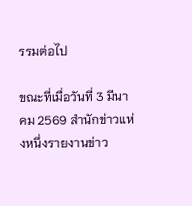รรมต่อไป

ขณะที่เมื่อวันที่ 3 มีนาคม 2569 สำนักข่าวแห่งหนึ่งรายงานข่าว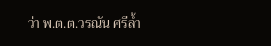ว่า พ.ต.ต.วรณัน ศรีล้ำ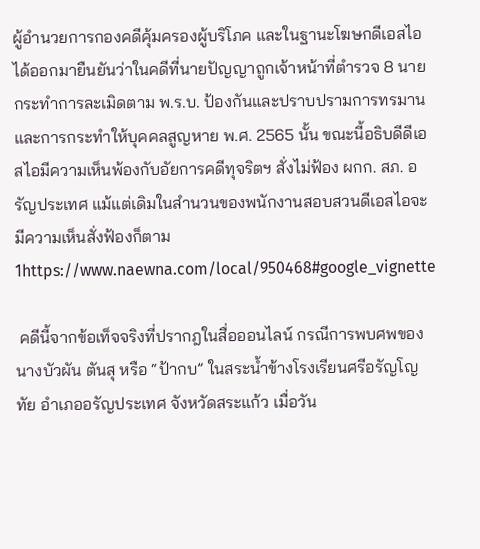ผู้อำนวยการกองคดีคุ้มครองผู้บริโภค และในฐานะโฆษกดีเอสไอ ได้ออกมายืนยันว่าในคดีที่นายปัญญาถูกเจ้าหน้าที่ตำรวจ 8 นาย กระทำการละเมิดตาม พ.ร.บ. ป้องกันและปราบปรามการทรมานและการกระทำให้บุคคลสูญหาย พ.ศ. 2565 นั้น ขณะนี้อธิบดีดีเอสไอมีความเห็นพ้องกับอัยการคดีทุจริตฯ สั่งไม่ฟ้อง ผกก. สภ. อรัญประเทศ แม้แต่เดิมในสำนวนของพนักงานสอบสวนดีเอสไอจะมีความเห็นสั่งฟ้องก็ตาม1https://www.naewna.com/local/950468#google_vignette

 คดีนี้จากข้อเท็จจริงที่ปรากฎในสื่อออนไลน์ กรณีการพบศพของนางบัวผัน ตันสุ หรือ “ป้ากบ” ในสระน้ำข้างโรงเรียนศรีอรัญโญทัย อำเภออรัญประเทศ จังหวัดสระแก้ว เมื่อวัน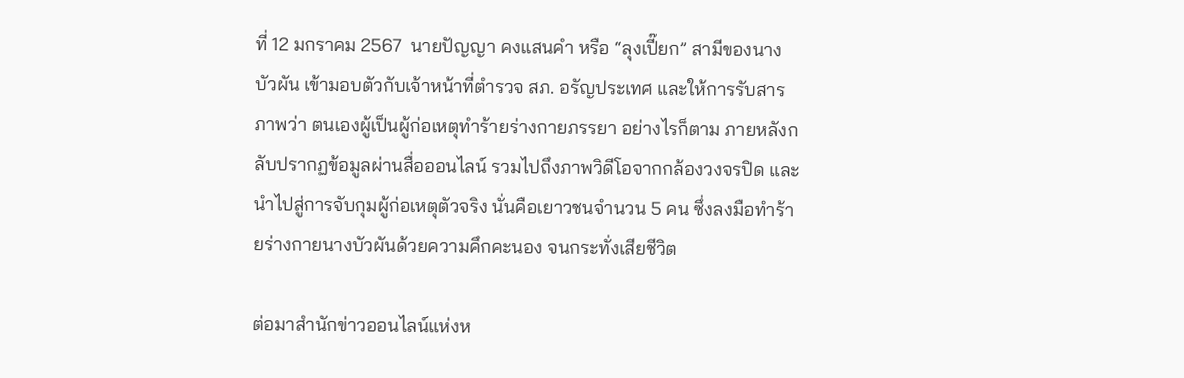ที่ 12 มกราคม 2567  นายปัญญา คงแสนคำ หรือ “ลุงเปี๊ยก” สามีของนางบัวผัน เข้ามอบตัวกับเจ้าหน้าที่ตำรวจ สภ. อรัญประเทศ และให้การรับสารภาพว่า ตนเองผู้เป็นผู้ก่อเหตุทำร้ายร่างกายภรรยา อย่างไรก็ตาม ภายหลังกลับปรากฏข้อมูลผ่านสื่อออนไลน์ รวมไปถึงภาพวิดีโอจากกล้องวงจรปิด และนำไปสู่การจับกุมผู้ก่อเหตุตัวจริง นั่นคือเยาวชนจำนวน 5 คน ซึ่งลงมือทำร้ายร่างกายนางบัวผันด้วยความคึกคะนอง จนกระทั่งเสียชีวิต

ต่อมาสำนักข่าวออนไลน์แห่งห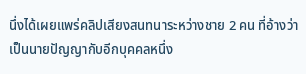นึ่งได้เผยแพร่คลิปเสียงสนทนาระหว่างชาย 2 คน ที่อ้างว่าเป็นนายปัญญากับอีกบุคคลหนึ่ง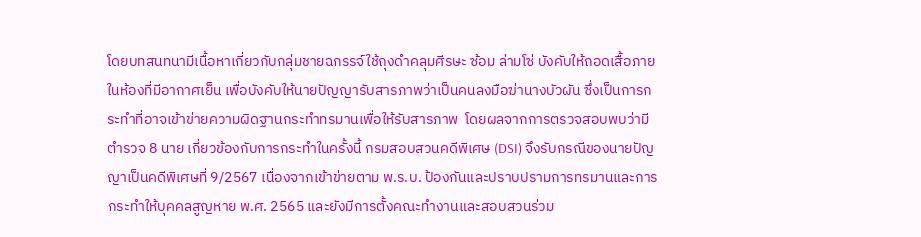โดยบทสนทนามีเนื้อหาเกี่ยวกับกลุ่มชายฉกรรจ์ใช้ถุงดำคลุมศีรษะ ซ้อม ล่ามโซ่ บังคับให้ถอดเสื้อภายในห้องที่มีอากาศเย็น เพื่อบังคับให้นายปัญญารับสารภาพว่าเป็นคนลงมือฆ่านางบัวผัน ซึ่งเป็นการกระทำที่อาจเข้าข่ายความผิดฐานกระทำทรมานเพื่อให้รับสารภาพ  โดยผลจากการตรวจสอบพบว่ามีตำรวจ 8 นาย เกี่ยวข้องกับการกระทำในครั้งนี้ กรมสอบสวนคดีพิเศษ (DSI) จึงรับกรณีของนายปัญญาเป็นคดีพิเศษที่ 9/2567 เนื่องจากเข้าข่ายตาม พ.ร.บ. ป้องกันและปราบปรามการทรมานและการกระทำให้บุคคลสูญหาย พ.ศ. 2565 และยังมีการตั้งคณะทำงานและสอบสวนร่วม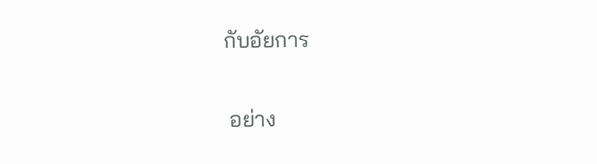กับอัยการ

 อย่าง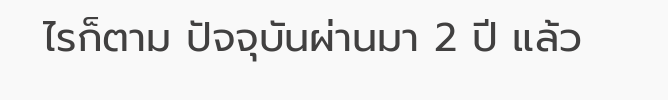ไรก็ตาม ปัจจุบันผ่านมา 2 ปี แล้ว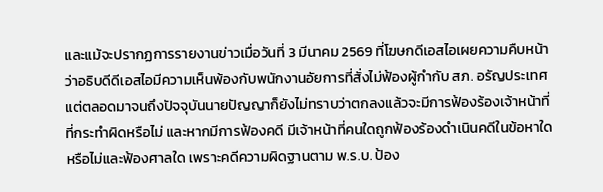และแม้จะปรากฏการรายงานข่าวเมื่อวันที่ 3 มีนาคม 2569 ที่โฆษกดีเอสไอเผยความคืบหน้าว่าอธิบดีดีเอสไอมีความเห็นพ้องกับพนักงานอัยการที่สั่งไม่ฟ้องผู้กำกับ สภ. อรัญประเทศ  แต่ตลอดมาจนถึงปัจจุบันนายปัญญาก็ยังไม่ทราบว่าตกลงแล้วจะมีการฟ้องร้องเจ้าหน้าที่ที่กระทำผิดหรือไม่ และหากมีการฟ้องคดี มีเจ้าหน้าที่คนใดถูกฟ้องร้องดำเนินคดีในข้อหาใดหรือไม่และฟ้องศาลใด เพราะคดีความผิดฐานตาม พ.ร.บ. ป้อง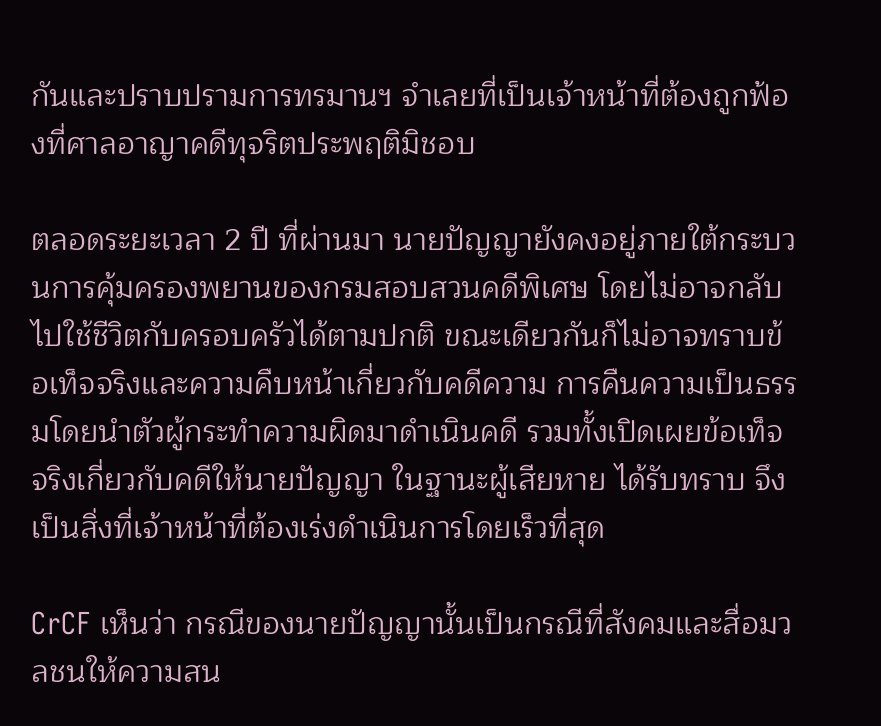กันและปราบปรามการทรมานฯ จำเลยที่เป็นเจ้าหน้าที่ต้องถูกฟ้องที่ศาลอาญาคดีทุจริตประพฤติมิชอบ

ตลอดระยะเวลา 2 ปี ที่ผ่านมา นายปัญญายังคงอยู่ภายใต้กระบวนการคุ้มครองพยานของกรมสอบสวนคดีพิเศษ โดยไม่อาจกลับไปใช้ชีวิตกับครอบครัวได้ตามปกติ ขณะเดียวกันก็ไม่อาจทราบข้อเท็จจริงและความคืบหน้าเกี่ยวกับคดีความ การคืนความเป็นธรรมโดยนำตัวผู้กระทำความผิดมาดำเนินคดี รวมทั้งเปิดเผยข้อเท็จจริงเกี่ยวกับคดีให้นายปัญญา ในฐานะผู้เสียหาย ได้รับทราบ จึงเป็นสิ่งที่เจ้าหน้าที่ต้องเร่งดำเนินการโดยเร็วที่สุด

CrCF เห็นว่า กรณีของนายปัญญานั้นเป็นกรณีที่สังคมและสื่อมวลชนให้ความสน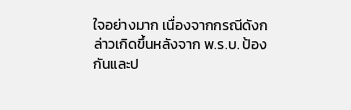ใจอย่างมาก เนื่องจากกรณีดังกล่าวเกิดขึ้นหลังจาก พ.ร.บ. ป้องกันและป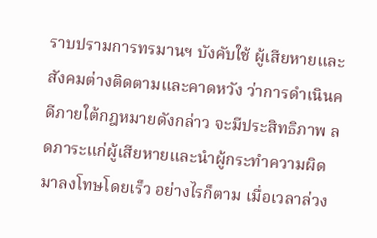ราบปรามการทรมานฯ บังคับใช้ ผู้เสียหายและสังคมต่างติดตามและคาดหวัง ว่าการดำเนินคดีภายใต้กฎหมายดังกล่าว จะมีประสิทธิภาพ ลดภาระแก่ผู้เสียหายและนำผู้กระทำความผิดมาลงโทษโดยเร็ว อย่างไรก็ตาม เมื่อเวลาล่วง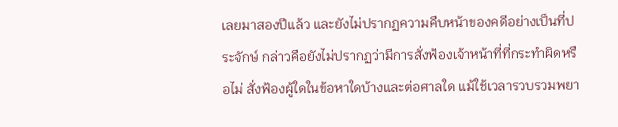เลยมาสองปีแล้ว และยังไม่ปรากฏความคืบหน้าของคดีอย่างเป็นที่ประจักษ์ กล่าวคือยังไม่ปรากฏว่ามีการสั่งฟ้องเจ้าหน้าที่ที่กระทำผิดหรือไม่ สั่งฟ้องผู้ใดในข้อหาใดบ้างและต่อศาลใด แม้ใช้เวลารวบรวมพยา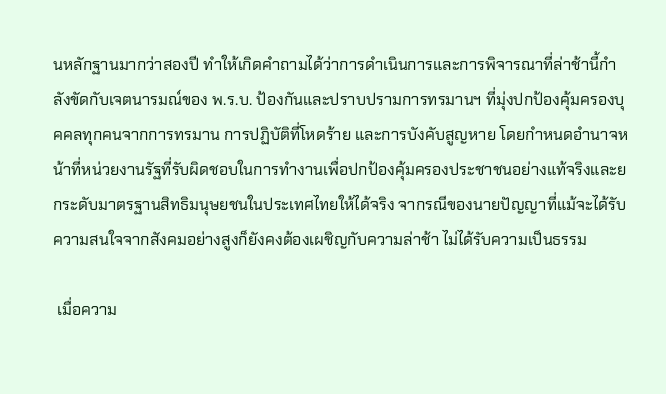นหลักฐานมากว่าสองปี ทำให้เกิดคำถามได้ว่าการดำเนินการและการพิจารณาที่ล่าช้านี้กำลังขัดกับเจตนารมณ์ของ พ.ร.บ. ป้องกันและปราบปรามการทรมานฯ ที่มุ่งปกป้องคุ้มครองบุคคลทุกคนจากการทรมาน การปฏิบัติที่โหดร้าย และการบังคับสูญหาย โดยกำหนดอำนาจหน้าที่หน่วยงานรัฐที่รับผิดชอบในการทำงานเพื่อปกป้องคุ้มครองประชาชนอย่างแท้จริงและยกระดับมาตรฐานสิทธิมนุษยชนในประเทศไทยให้ได้จริง จากรณีของนายปัญญาที่แม้จะได้รับความสนใจจากสังคมอย่างสูงก็ยังคงต้องเผชิญกับความล่าช้า ไม่ได้รับความเป็นธรรม

 เมื่อความ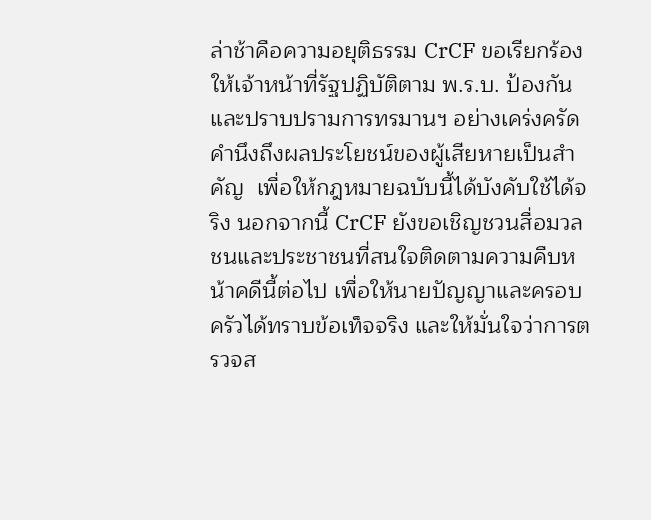ล่าช้าคือความอยุติธรรม CrCF ขอเรียกร้องให้เจ้าหน้าที่รัฐปฏิบัติตาม พ.ร.บ. ป้องกันและปราบปรามการทรมานฯ อย่างเคร่งครัด คำนึงถึงผลประโยชน์ของผู้เสียหายเป็นสำคัญ  เพื่อให้กฎหมายฉบับนี้ได้บังคับใช้ได้จริง นอกจากนี้ CrCF ยังขอเชิญชวนสื่อมวลชนและประชาชนที่สนใจติดตามความคืบหน้าคดีนี้ต่อไป เพื่อให้นายปัญญาและครอบครัวได้ทราบข้อเท็จจริง และให้มั่นใจว่าการตรวจส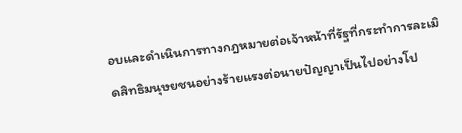อบและดำเนินการทางกฎหมายต่อเจ้าหน้าที่รัฐที่กระทำการละเมิดสิทธิมนุษยชนอย่างร้ายแรงต่อนายปัญญาเป็นไปอย่างโป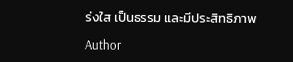ร่งใส เป็นธรรม และมีประสิทธิภาพ

Author